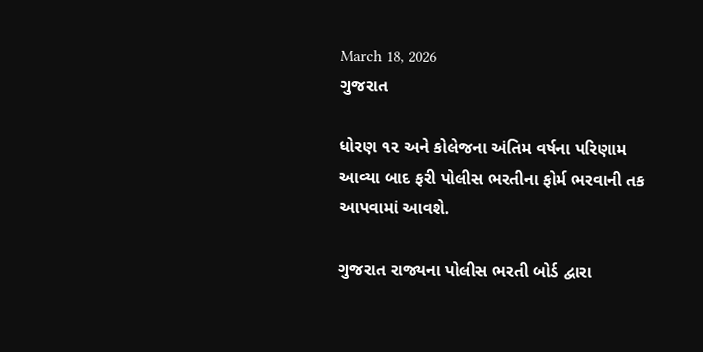March 18, 2026
ગુજરાત

ધોરણ ૧૨ અને કોલેજના અંતિમ વર્ષના પરિણામ આવ્યા બાદ ફરી પોલીસ ભરતીના ફોર્મ ભરવાની તક આપવામાં આવશે.

ગુજરાત રાજ્યના પોલીસ ભરતી બોર્ડ દ્વારા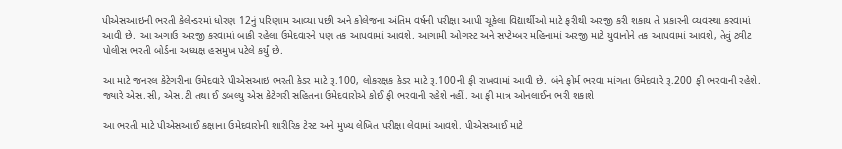પીએસઆઇની ભરતી કેલેન્ડરમાં ધોરણ 12નું પરિણામ આવ્યા પછી અને કોલેજના અંતિમ વર્ષની પરીક્ષા આપી ચૂકેલા વિદ્યાર્થીઓ માટે ફરીથી અરજી કરી શકાય તે પ્રકારની વ્યવસ્થા કરવામાં આવી છે. આ અગાઉ અરજી કરવામાં બાકી રહેલા ઉમેદવારને પણ તક આપવામાં આવશે. આગામી ઓગસ્ટ અને સપ્ટેમ્બર મહિનામાં અરજી માટે યુવાનોને તક આપવામાં આવશે, તેવું ટ્વીટ પોલીસ ભરતી બોર્ડના અધ્યક્ષ હસમુખ પટેલે કર્યું છે.

આ માટે જનરલ કેટેગરીના ઉમેદવારે પીએસઆઇ ભરતી કેડર માટે રૂ.100, લોકરક્ષક કેડર માટે રૂ.100ની ફી રાખવામાં આવી છે. બંને ફોર્મ ભરવા માંગતા ઉમેદવારે રૂ.200 ફી ભરવાની રહેશે. જ્યારે એસ.સી, એસ.ટી તથા ઈ ડબલ્યુ એસ કેટેગરી સહિતના ઉમેદવારોએ કોઈ ફી ભરવાની રહેશે નહીં. આ ફી માત્ર ઓનલાઈન ભરી શકાશે

આ ભરતી માટે પીએસઆઈ કક્ષાના ઉમેદવારોની શારીરિક ટેસ્ટ અને મુખ્ય લેખિત પરીક્ષા લેવામાં આવશે. પીએસઆઈ માટે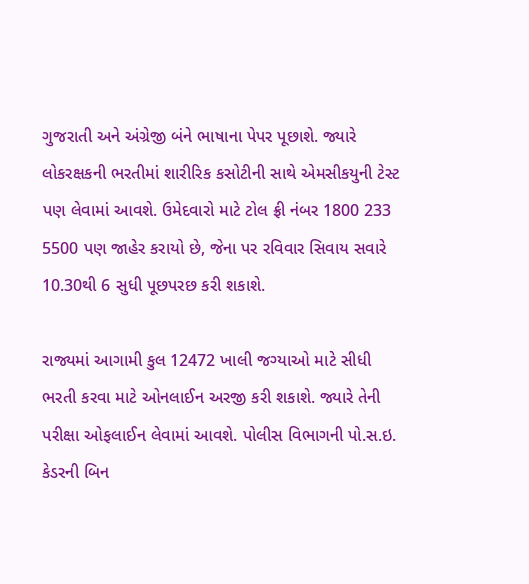ગુજરાતી અને અંગ્રેજી બંને ભાષાના પેપર પૂછાશે. જ્યારે લોકરક્ષકની ભરતીમાં શારીરિક કસોટીની સાથે એમસીકયુની ટેસ્ટ પણ લેવામાં આવશે. ઉમેદવારો માટે ટોલ ફ્રી નંબર 1800 233 5500 પણ જાહેર કરાયો છે, જેના પર રવિવાર સિવાય સવારે 10.30થી 6 સુધી પૂછપરછ કરી શકાશે.

રાજ્યમાં આગામી કુલ 12472 ખાલી જગ્યાઓ માટે સીધી ભરતી કરવા માટે ઓનલાઈન અરજી કરી શકાશે. જ્યારે તેની પરીક્ષા ઓફલાઈન લેવામાં આવશે. પોલીસ વિભાગની પો.સ.ઇ. કેડરની બિન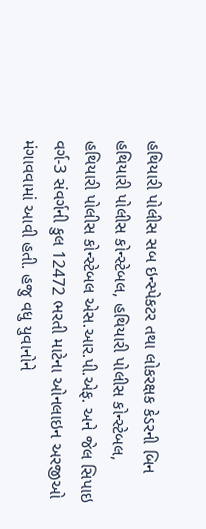હથિયારી પોલીસ સબ ઇન્સ્પેકટર તથા લોકરક્ષક કેડરની બિન હથિયારી પોલીસ કોન્સ્ટેબલ, હથિયારી પોલીસ કોન્સ્ટેબલ, હથિયારી પોલીસ કોન્સ્ટેબલ એસ.આર.પી.એફ. અને જેલ સિપાઇ વર્ગ-3 સંવર્ગની કુલ 12472 ભરતી માટેના ઓનલાઇન અરજીઓ મંગાવવામાં આવી હતી. હજુ વધુ યુવાનોને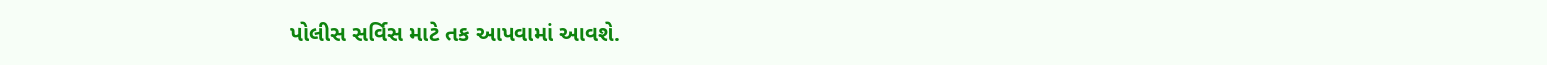પોલીસ સર્વિસ માટે તક આપવામાં આવશે.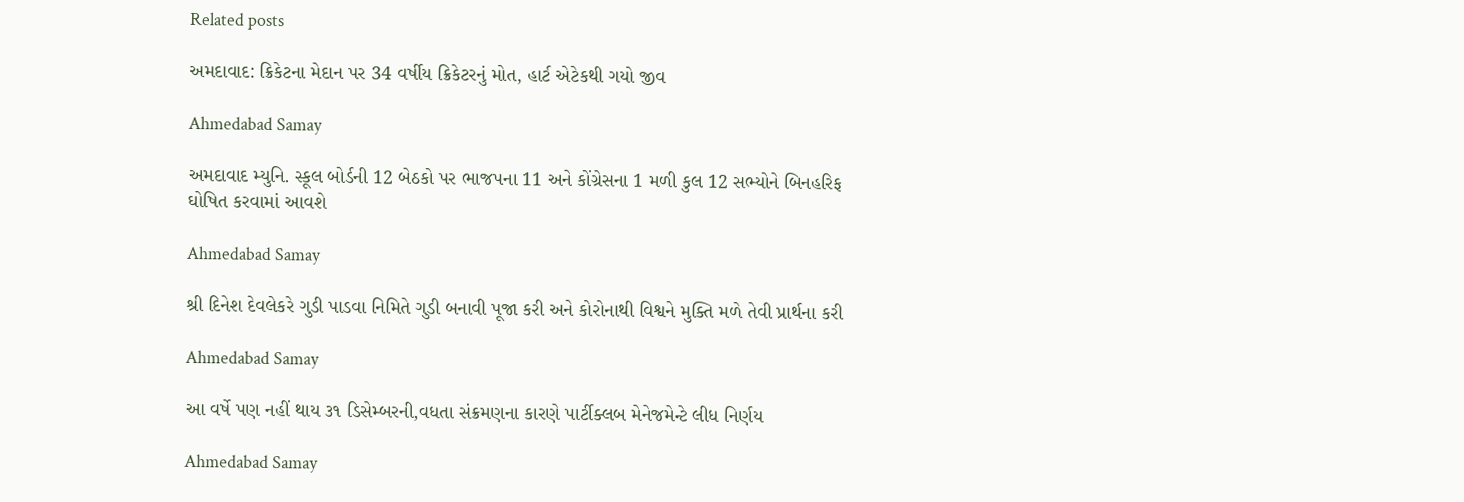Related posts

અમદાવાદ: ક્રિકેટના મેદાન પર 34 વર્ષીય ક્રિકેટરનું મોત, હાર્ટ એટેકથી ગયો જીવ

Ahmedabad Samay

અમદાવાદ મ્યુનિ. સ્કૂલ બોર્ડની 12 બેઠકો પર ભાજપના 11 અને કોંગ્રેસના 1 મળી કુલ 12 સભ્યોને બિનહરિફ ઘોષિત કરવામાં આવશે

Ahmedabad Samay

શ્રી દિનેશ દેવલેકરે ગુડી પાડવા નિમિતે ગુડી બનાવી પૂજા કરી અને કોરોનાથી વિશ્વને મુક્તિ મળે તેવી પ્રાર્થના કરી

Ahmedabad Samay

આ વર્ષે પણ નહીં થાય ૩૧ ડિસેમ્બરની,વધતા સંક્રમણના કારણે પાર્ટીક્લબ મેનેજમેન્ટે લીધ નિર્ણય

Ahmedabad Samay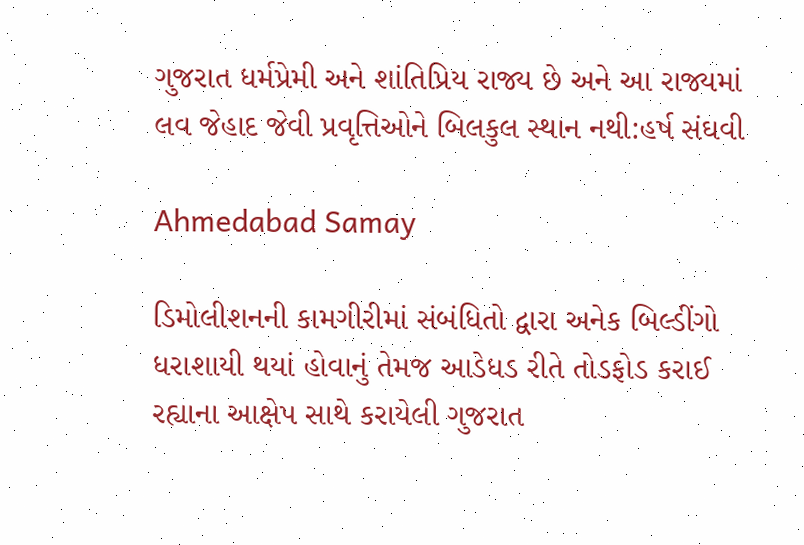ગુજરાત ધર્મપ્રેમી અને શાંતિપ્રિય રાજ્ય છે અને આ રાજ્યમાં લવ જેહાદ જેવી પ્રવૃત્તિઓને બિલકુલ સ્થાન નથી:હર્ષ સંઘવી

Ahmedabad Samay

ડિમોલીશનની કામગીરીમાં સંબંધિતો દ્વારા અનેક બિલ્ડીંગો ધરાશાયી થયાં હોવાનું તેમજ આડેધડ રીતે તોડફોડ કરાઈ રહ્યાના આક્ષેપ સાથે કરાયેલી ગુજરાત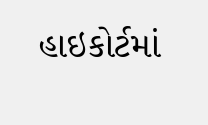હાઇકોર્ટમાં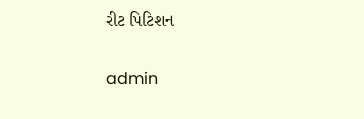રીટ પિટિશન

admin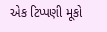એક ટિપ્પણી મૂકો